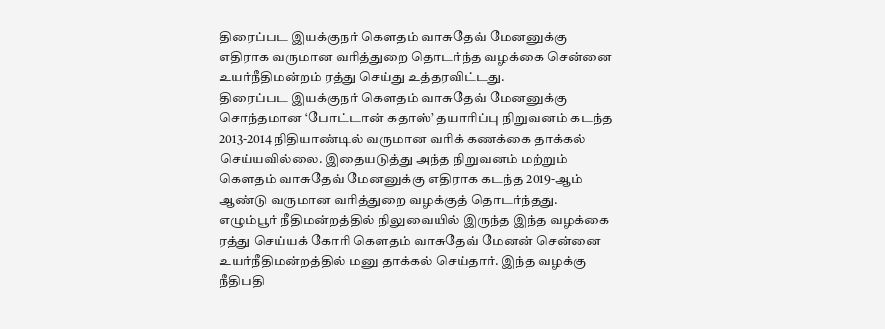திரைப்பட இயக்குநர் கௌதம் வாசுதேவ் மேனனுக்கு எதிராக வருமான வரித்துறை தொடர்ந்த வழக்கை சென்னை உயர்நீதிமன்றம் ரத்து செய்து உத்தரவிட்டது.
திரைப்பட இயக்குநர் கௌதம் வாசுதேவ் மேனனுக்கு சொந்தமான ‘போட்டான் கதாஸ்’ தயாரிப்பு நிறுவனம் கடந்த 2013-2014 நிதியாண்டில் வருமான வரிக் கணக்கை தாக்கல் செய்யவில்லை. இதையடுத்து அந்த நிறுவனம் மற்றும் கெளதம் வாசுதேவ் மேனனுக்கு எதிராக கடந்த 2019-ஆம் ஆண்டு வருமான வரித்துறை வழக்குத் தொடர்ந்தது.
எழும்பூர் நீதிமன்றத்தில் நிலுவையில் இருந்த இந்த வழக்கை ரத்து செய்யக் கோரி கௌதம் வாசுதேவ் மேனன் சென்னை உயர்நீதிமன்றத்தில் மனு தாக்கல் செய்தார். இந்த வழக்கு நீதிபதி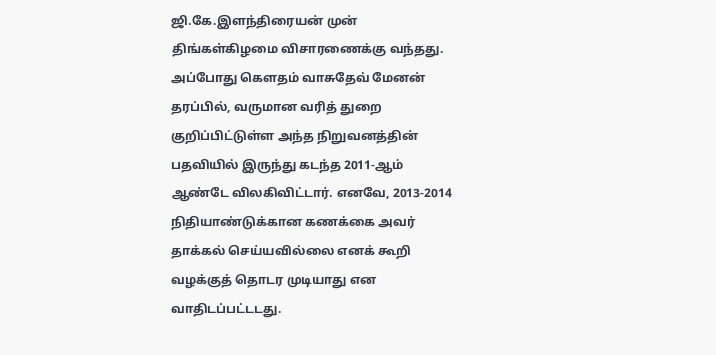ஜி.கே.இளந்திரையன் முன் திங்கள்கிழமை விசாரணைக்கு வந்தது.
அப்போது கௌதம் வாசுதேவ் மேனன் தரப்பில், வருமான வரித் துறை குறிப்பிட்டுள்ள அந்த நிறுவனத்தின் பதவியில் இருந்து கடந்த 2011-ஆம் ஆண்டே விலகிவிட்டார். எனவே, 2013-2014 நிதியாண்டுக்கான கணக்கை அவர் தாக்கல் செய்யவில்லை எனக் கூறி வழக்குத் தொடர முடியாது என வாதிடப்பட்டடது.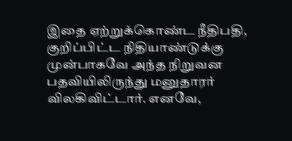இதை ஏற்றுக்கொண்ட நீதிபதி, குறிப்பிட்ட நிதியாண்டுக்கு முன்பாகவே அந்த நிறுவன பதவியிலிருந்து மனுதாரர் விலகிவிட்டார். எனவே,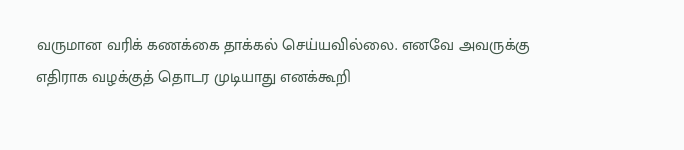வருமான வரிக் கணக்கை தாக்கல் செய்யவில்லை. எனவே அவருக்கு எதிராக வழக்குத் தொடர முடியாது எனக்கூறி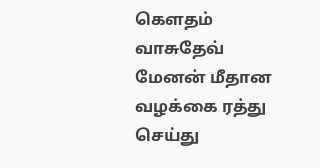கௌதம் வாசுதேவ் மேனன் மீதான வழக்கை ரத்து செய்து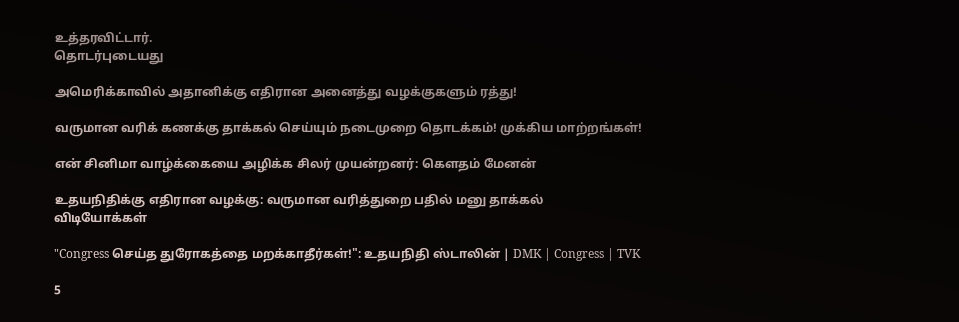உத்தரவிட்டார்.
தொடர்புடையது

அமெரிக்காவில் அதானிக்கு எதிரான அனைத்து வழக்குகளும் ரத்து!

வருமான வரிக் கணக்கு தாக்கல் செய்யும் நடைமுறை தொடக்கம்! முக்கிய மாற்றங்கள்!

என் சினிமா வாழ்க்கையை அழிக்க சிலர் முயன்றனர்: கௌதம் மேனன்

உதயநிதிக்கு எதிரான வழக்கு: வருமான வரித்துறை பதில் மனு தாக்கல்
விடியோக்கள்

"Congress செய்த துரோகத்தை மறக்காதீர்கள்!": உதயநிதி ஸ்டாலின் | DMK | Congress | TVK

5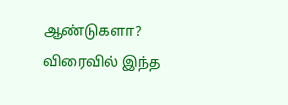ஆண்டுகளா? விரைவில் இந்த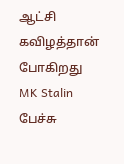ஆட்சி கவிழத்தான் போகிறது MK Stalin பேச்சு